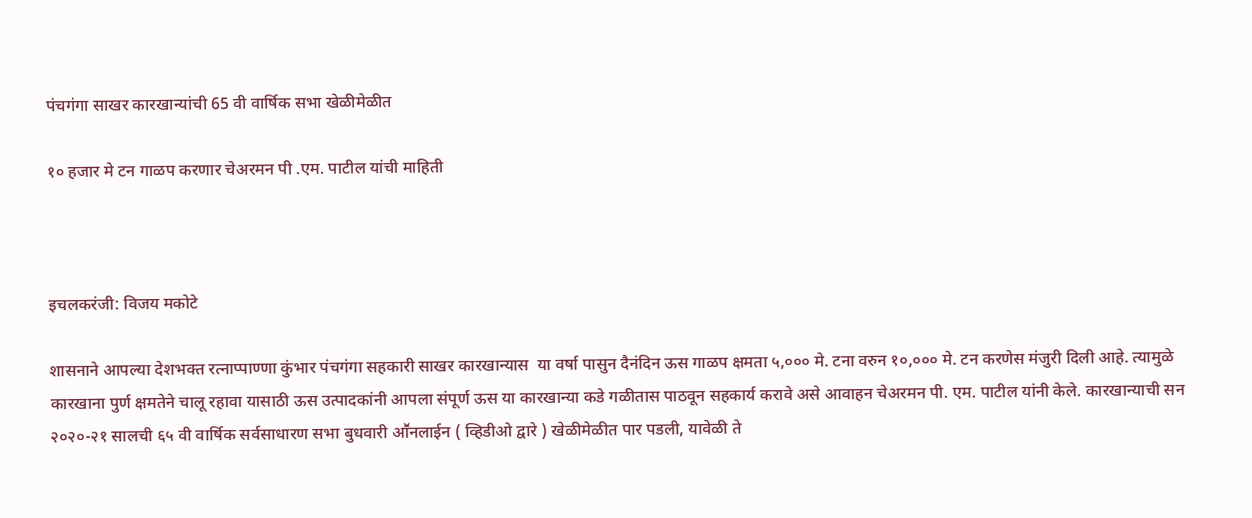पंचगंगा साखर कारखान्यांची 65 वी वार्षिक सभा खेळीमेळीत

१० हजार मे टन गाळप करणार चेअरमन पी .एम. पाटील यांची माहिती



इचलकरंजी: विजय मकोटे

शासनाने आपल्या देशभक्त रत्नाप्पाण्णा कुंभार पंचगंगा सहकारी साखर कारखान्यास  या वर्षा पासुन दैनंदिन ऊस गाळप क्षमता ५,००० मे. टना वरुन १०,००० मे. टन करणेस मंजुरी दिली आहे. त्यामुळे कारखाना पुर्ण क्षमतेने चालू रहावा यासाठी ऊस उत्पादकांनी आपला संपूर्ण ऊस या कारखान्या कडे गळीतास पाठवून सहकार्य करावे असे आवाहन चेअरमन पी. एम. पाटील यांनी केले. कारखान्याची सन २०२०-२१ सालची ६५ वी वार्षिक सर्वसाधारण सभा बुधवारी आॕनलाईन ( व्हिडीओ द्वारे ) खेळीमेळीत पार पडली, यावेळी ते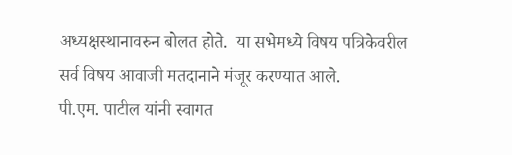अध्यक्षस्थानावरुन बोलत होते.  या सभेमध्ये विषय पत्रिकेवरील सर्व विषय आवाजी मतदानाने मंजूर करण्यात आले.
पी.एम. पाटील यांनी स्वागत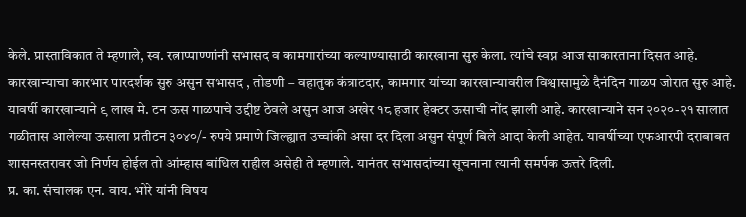केले. प्रास्ताविकात ते म्हणाले, स्व. रत्नाप्पाण्णांनी सभासद व कामगारांच्या कल्याण्यासाठी कारखाना सुरु केला. त्यांचे स्वप्न आज साकारताना दिसत आहे. कारखान्याचा कारभार पारदर्शक सुरु असुन सभासद , तोडणी – वहातुक कंत्राटदार, कामगार यांच्या कारखान्यावरील विश्वासामुळे दैनंदिन गाळप जोरात सुरु आहे. यावर्षी कारखान्याने ९ लाख मे. टन ऊस गाळपाचे उद्दीष्ट ठेवले असुन आज अखेर १८ हजार हेक्टर ऊसाची नोंद झाली आहे. कारखान्याने सन २०२०-२१ सालात गळीतास आलेल्या ऊसाला प्रतीटन ३०४०/- रुपये प्रमाणे जिल्ह्यात उच्चांकी असा दर दिला असुन संपूर्ण बिले आदा केली आहेत. यावर्षीच्या एफआरपी दराबाबत शासनस्तरावर जो निर्णय होईल तो आंम्हास बांधिल राहील असेही ते म्हणाले. यानंतर सभासदांच्या सूचनाना त्यानी समर्पक ऊत्तरे दिली.
प्र. का. संचालक एन. वाय. भोरे यांनी विषय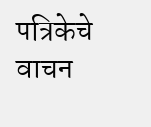पत्रिकेचे वाचन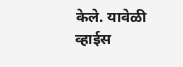केले. यावेळी व्हाईस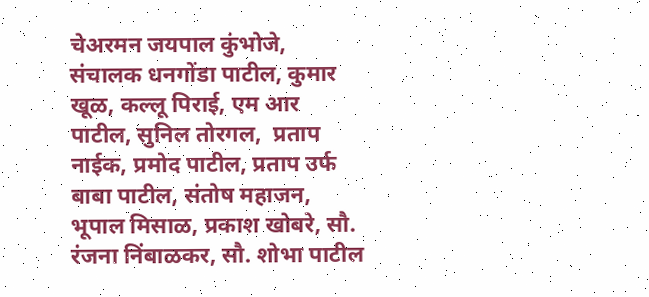चेअरमन जयपाल कुंभोजे, संचालक धनगोंडा पाटील, कुमार खूळ, कल्लू पिराई, एम आर पाटील, सुनिल तोरगल,  प्रताप नाईक, प्रमोद पाटील, प्रताप उर्फ बाबा पाटील, संतोष महाजन, भूपाल मिसाळ, प्रकाश खोबरे, सौ. रंजना निंबाळकर, सौ. शोभा पाटील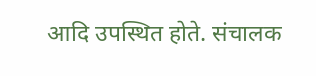आदि उपस्थित होते. संचालक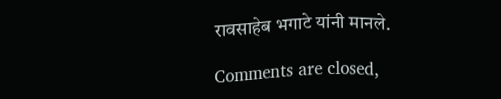रावसाहेब भगाटे यांनी मानले.

Comments are closed,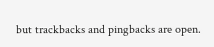but trackbacks and pingbacks are open.